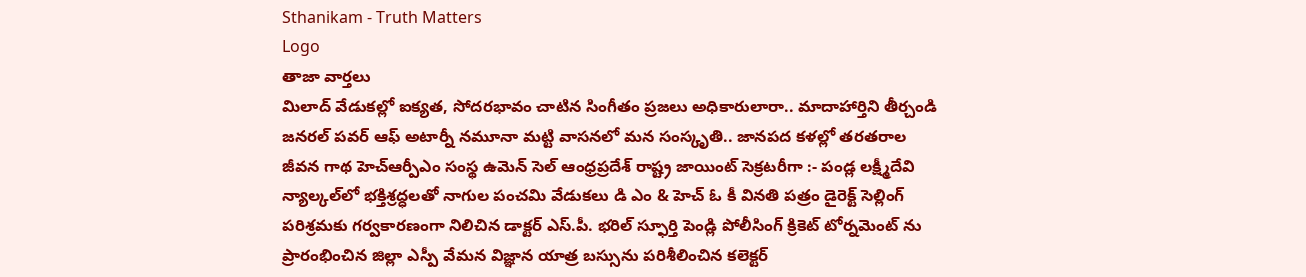Sthanikam - Truth Matters
Logo
తాజా వార్తలు
మిలాద్‌ వేడుకల్లో ఐక్యత, సోదరభావం చాటిన సింగీతం ప్రజలు అధికారులారా.. మాదాహార్తిని తీర్చండి జనరల్ పవర్ ఆఫ్ అటార్నీ నమూనా మట్టి వాసనలో మన సంస్కృతి.. జానపద కళల్లో తరతరాల జీవన గాథ హెచ్ఆర్పీఎం సంస్థ ఉమెన్ సెల్ ఆంధ్రప్రదేశ్ రాష్ట్ర జాయింట్ సెక్రటరీగా :- పండ్ల లక్ష్మీదేవి న్యాల్కల్‌లో భక్తిశ్రద్ధలతో నాగుల పంచమి వేడుకలు డి ఎం & హెచ్ ఓ కీ వినతి పత్రం డైరెక్ట్ సెల్లింగ్ పరిశ్రమకు గర్వకారణంగా నిలిచిన డాక్టర్ ఎస్.పీ. భరిల్ స్ఫూర్తి పెండ్లి పోలీసింగ్ క్రికెట్ టోర్నమెంట్ ను ప్రారంభించిన జిల్లా ఎస్పీ వేమన విజ్ఞాన యాత్ర బస్సును పరిశీలించిన కలెక్టర్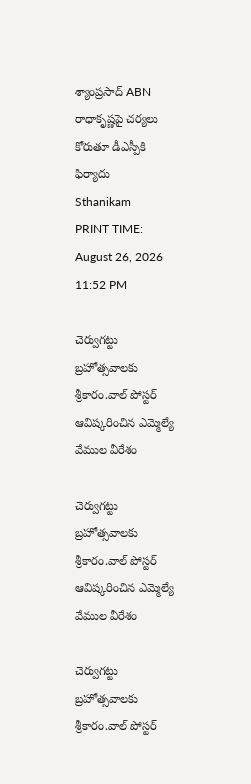శ్యాంప్రసాద్ ABN రాధాకృష్ణపై చర్యలు కోరుతూ డీఎస్పీకి ఫిర్యాదు
Sthanikam
PRINT TIME: August 26, 2026 11:52 PM

చెర్వుగట్టు బ్రహోత్సవాలకు శ్రీకారం.వాల్ పోస్టర్ ఆవిష్కరించిన ఎమ్మెల్యే వేముల వీరేశం

చెర్వుగట్టు బ్రహోత్సవాలకు శ్రీకారం.వాల్ పోస్టర్ ఆవిష్కరించిన ఎమ్మెల్యే వేముల వీరేశం

చెర్వుగట్టు బ్రహోత్సవాలకు శ్రీకారం.వాల్ పోస్టర్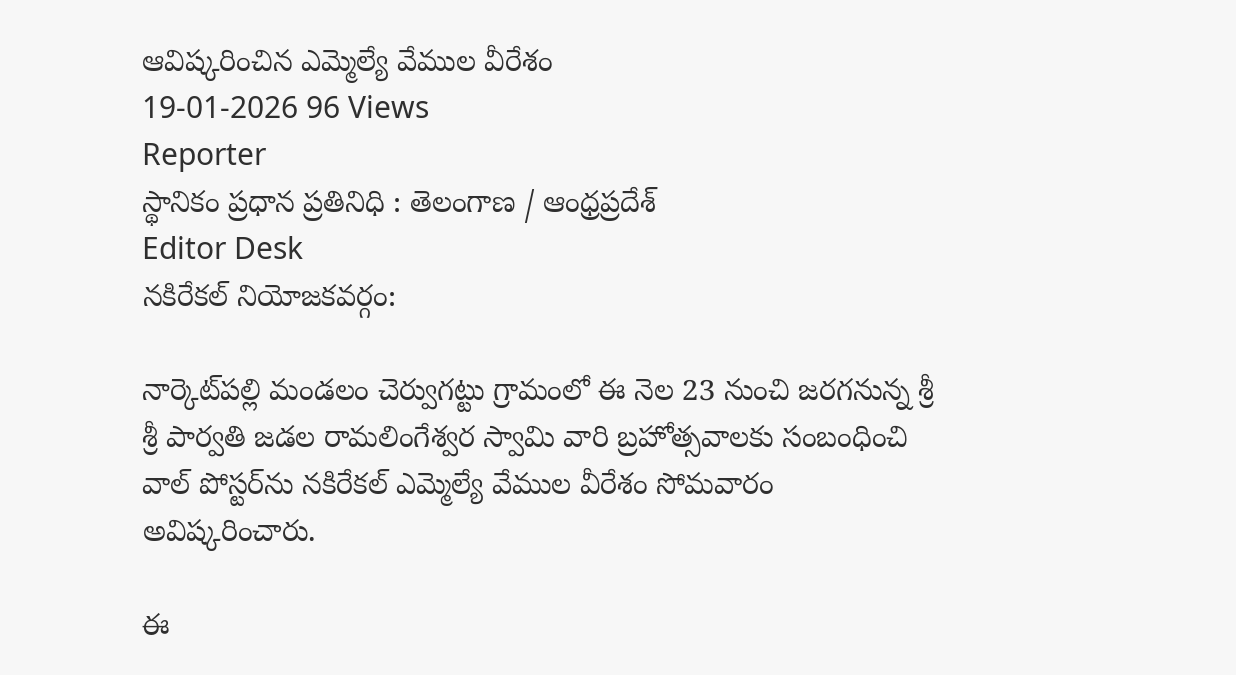ఆవిష్కరించిన ఎమ్మెల్యే వేముల వీరేశం
19-01-2026 96 Views
Reporter
స్థానికం ప్రధాన ప్రతినిధి : తెలంగాణ / ఆంధ్రప్రదేశ్
Editor Desk
నకిరేకల్ నియోజకవర్గం:

నార్కెట్‌పల్లి మండలం చెర్వుగట్టు గ్రామంలో ఈ నెల 23 నుంచి జరగనున్న శ్రీ శ్రీ పార్వతి జడల రామలింగేశ్వర స్వామి వారి బ్రహోత్సవాలకు సంబంధించి వాల్ పోస్టర్‌ను నకిరేకల్ ఎమ్మెల్యే వేముల వీరేశం సోమవారం అవిష్కరించారు.

ఈ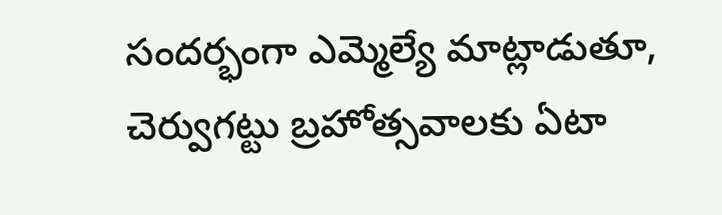సందర్భంగా ఎమ్మెల్యే మాట్లాడుతూ, చెర్వుగట్టు బ్రహోత్సవాలకు ఏటా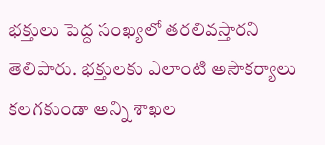భక్తులు పెద్ద సంఖ్యలో తరలివస్తారని తెలిపారు. భక్తులకు ఎలాంటి అసౌకర్యాలు కలగకుండా అన్ని శాఖల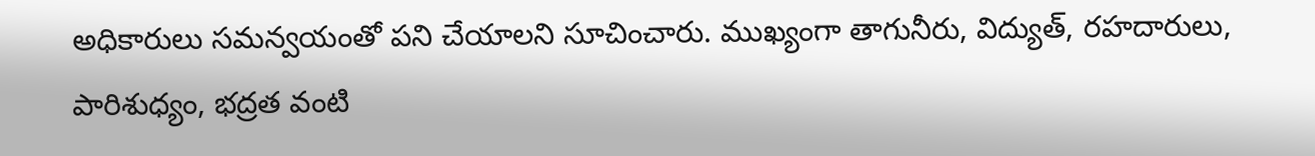అధికారులు సమన్వయంతో పని చేయాలని సూచించారు. ముఖ్యంగా తాగునీరు, విద్యుత్, రహదారులు, పారిశుధ్యం, భద్రత వంటి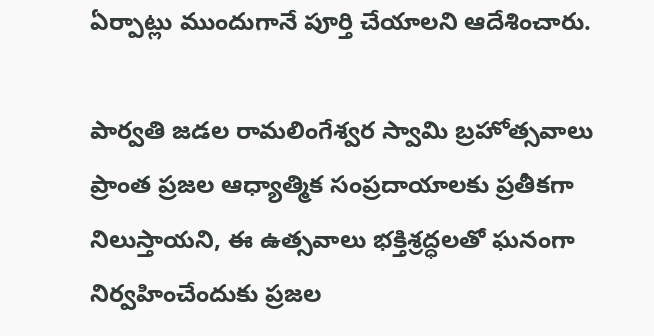ఏర్పాట్లు ముందుగానే పూర్తి చేయాలని ఆదేశించారు.

పార్వతి జడల రామలింగేశ్వర స్వామి బ్రహోత్సవాలు ప్రాంత ప్రజల ఆధ్యాత్మిక సంప్రదాయాలకు ప్రతీకగా నిలుస్తాయని, ఈ ఉత్సవాలు భక్తిశ్రద్ధలతో ఘనంగా నిర్వహించేందుకు ప్రజల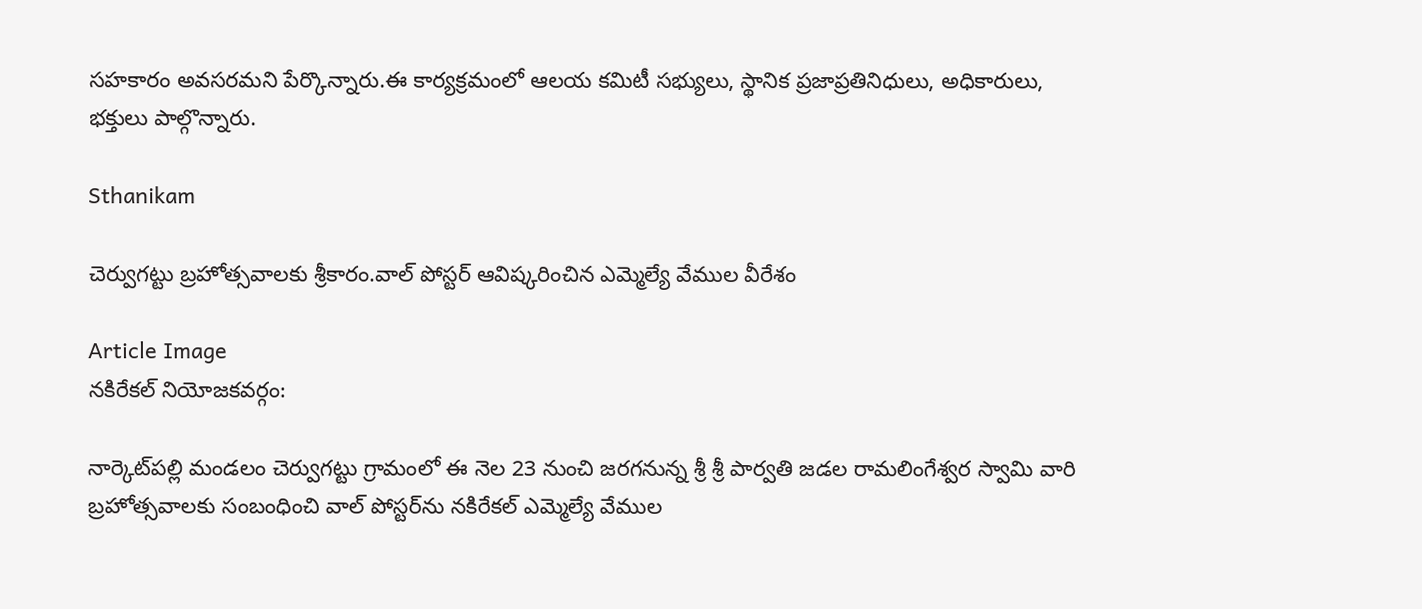సహకారం అవసరమని పేర్కొన్నారు.ఈ కార్యక్రమంలో ఆలయ కమిటీ సభ్యులు, స్థానిక ప్రజాప్రతినిధులు, అధికారులు, భక్తులు పాల్గొన్నారు.

Sthanikam

చెర్వుగట్టు బ్రహోత్సవాలకు శ్రీకారం.వాల్ పోస్టర్ ఆవిష్కరించిన ఎమ్మెల్యే వేముల వీరేశం

Article Image
నకిరేకల్ నియోజకవర్గం:

నార్కెట్‌పల్లి మండలం చెర్వుగట్టు గ్రామంలో ఈ నెల 23 నుంచి జరగనున్న శ్రీ శ్రీ పార్వతి జడల రామలింగేశ్వర స్వామి వారి బ్రహోత్సవాలకు సంబంధించి వాల్ పోస్టర్‌ను నకిరేకల్ ఎమ్మెల్యే వేముల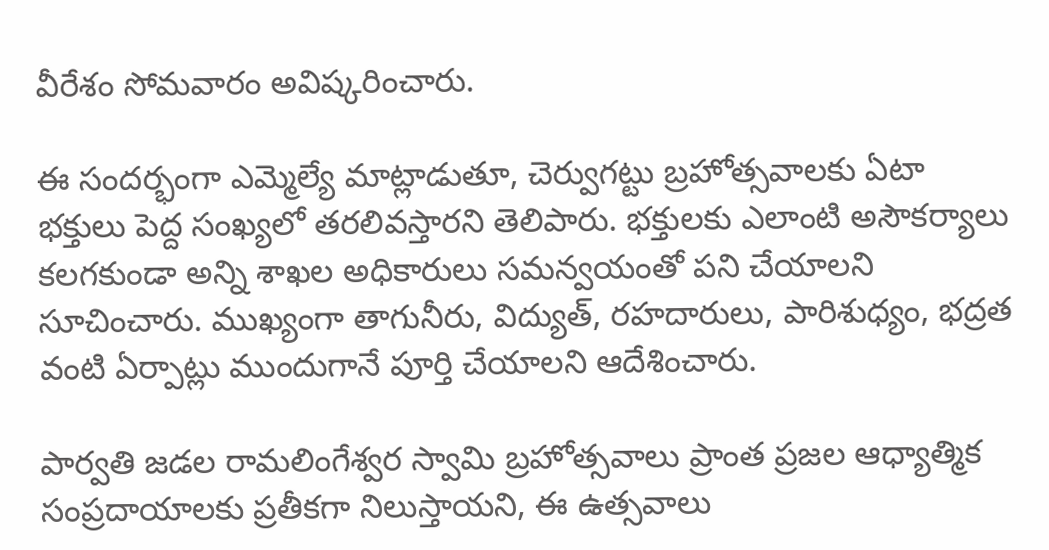వీరేశం సోమవారం అవిష్కరించారు.

ఈ సందర్భంగా ఎమ్మెల్యే మాట్లాడుతూ, చెర్వుగట్టు బ్రహోత్సవాలకు ఏటా భక్తులు పెద్ద సంఖ్యలో తరలివస్తారని తెలిపారు. భక్తులకు ఎలాంటి అసౌకర్యాలు కలగకుండా అన్ని శాఖల అధికారులు సమన్వయంతో పని చేయాలని సూచించారు. ముఖ్యంగా తాగునీరు, విద్యుత్, రహదారులు, పారిశుధ్యం, భద్రత వంటి ఏర్పాట్లు ముందుగానే పూర్తి చేయాలని ఆదేశించారు.

పార్వతి జడల రామలింగేశ్వర స్వామి బ్రహోత్సవాలు ప్రాంత ప్రజల ఆధ్యాత్మిక సంప్రదాయాలకు ప్రతీకగా నిలుస్తాయని, ఈ ఉత్సవాలు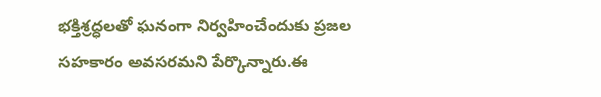భక్తిశ్రద్ధలతో ఘనంగా నిర్వహించేందుకు ప్రజల సహకారం అవసరమని పేర్కొన్నారు.ఈ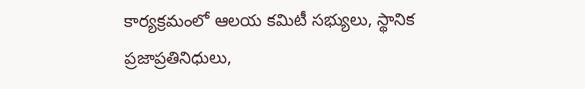కార్యక్రమంలో ఆలయ కమిటీ సభ్యులు, స్థానిక ప్రజాప్రతినిధులు,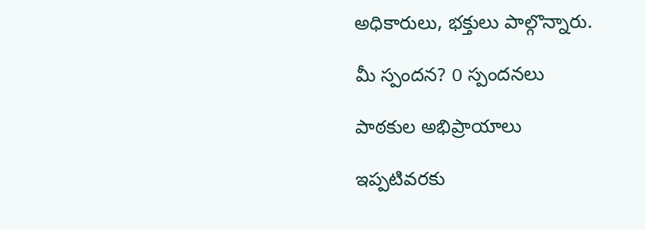అధికారులు, భక్తులు పాల్గొన్నారు.

మీ స్పందన? 0 స్పందనలు

పాఠకుల అభిప్రాయాలు

ఇప్పటివరకు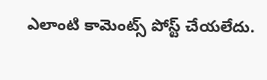ఎలాంటి కామెంట్స్ పోస్ట్ చేయలేదు.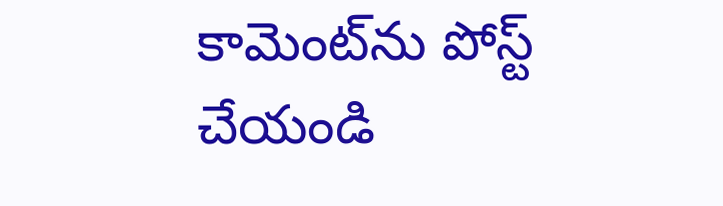కామెంట్‌ను పోస్ట్ చేయండి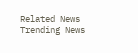Related News
Trending News